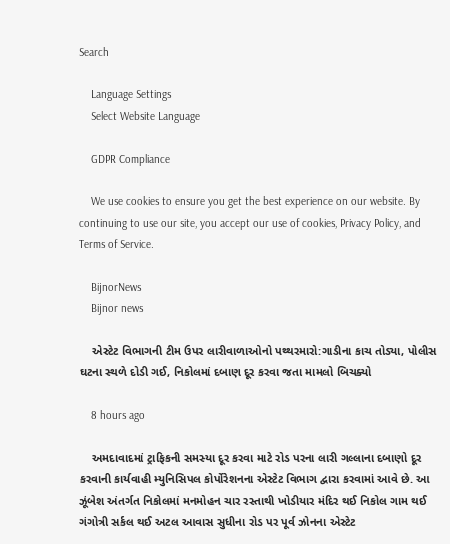Search

    Language Settings
    Select Website Language

    GDPR Compliance

    We use cookies to ensure you get the best experience on our website. By continuing to use our site, you accept our use of cookies, Privacy Policy, and Terms of Service.

    BijnorNews
    Bijnor news

    એસ્ટેટ વિભાગની ટીમ ઉપર લારીવાળાઓનો પથ્થરમારો:ગાડીના કાચ તોડ્યા, પોલીસ ઘટના સ્થળે દોડી ગઈ, નિકોલમાં દબાણ દૂર કરવા જતા મામલો બિચક્યો

    8 hours ago

    અમદાવાદમાં ટ્રાફિકની સમસ્યા દૂર કરવા માટે રોડ પરના લારી ગલ્લાના દબાણો દૂર કરવાની કાર્યવાહી મ્યુનિસિપલ કોર્પોરેશનના એસ્ટેટ વિભાગ દ્વારા કરવામાં આવે છે. આ ઝૂંબેશ અંતર્ગત નિકોલમાં મનમોહન ચાર રસ્તાથી ખોડીયાર મંદિર થઈ નિકોલ ગામ થઈ ગંગોત્રી સર્કલ થઈ અટલ આવાસ સુધીના રોડ પર પૂર્વ ઝોનના એસ્ટેટ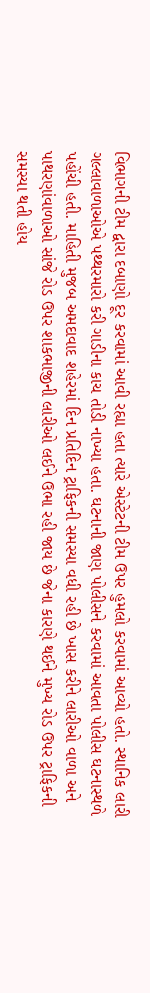વિભાગની ટીમ દ્વારા દબાણો દૂર કરવામાં આવી રહ્યા હતા ત્યારે એસ્ટેટની ટીમ ઉપર હુમલો કરવામાં આવ્યો હતો. સ્થાનિક લારી ગલ્લાવાળાઓએ પથ્થરમારો કરી ગાડીના કાચ તોડી નાખ્યા હતા. ઘટનાની જાણ પોલીસને કરવામાં આવતા પોલીસ ઘટનાસ્થળે પહોંચી હતી. માહિતી મુજબ અમદાવાદ શહેરમાં દિન પ્રતિદિન ટ્રાફિકની સમસ્યા વધી રહી છે ખાસ કરીને લારીઓ વાળા અને પાથરણાંવાળાઓ સાંજે રોડ ઉપર શાકભાજીની લારીઓ લઈને ઉભા રહી જાય છે જેના કારણે થઈને મુખ્ય રોડ ઉપર ટ્રાફિકની સમસ્યા થતી હોય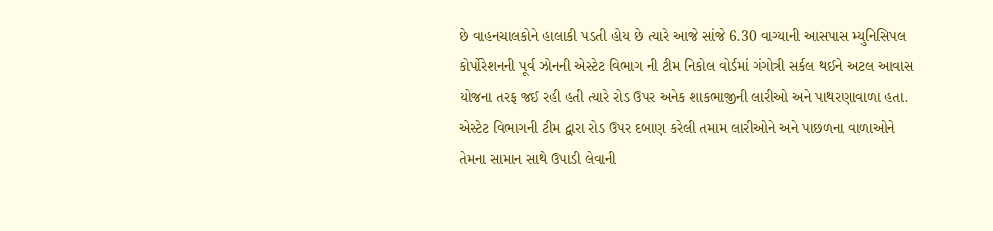છે વાહનચાલકોને હાલાકી પડતી હોય છે ત્યારે આજે સાંજે 6.30 વાગ્યાની આસપાસ મ્યુનિસિપલ કોર્પોરેશનની પૂર્વ ઝોનની એસ્ટેટ વિભાગ ની ટીમ નિકોલ વોર્ડમાં ગંગોત્રી સર્કલ થઈને અટલ આવાસ યોજના તરફ જઈ રહી હતી ત્યારે રોડ ઉપર અનેક શાકભાજીની લારીઓ અને પાથરણાવાળા હતા. એસ્ટેટ વિભાગની ટીમ દ્વારા રોડ ઉપર દબાણ કરેલી તમામ લારીઓને અને પાછળના વાળાઓને તેમના સામાન સાથે ઉપાડી લેવાની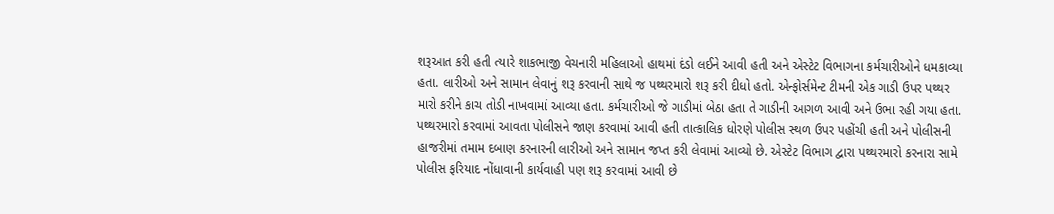શરૂઆત કરી હતી ત્યારે શાકભાજી વેચનારી મહિલાઓ હાથમાં દંડો લઈને આવી હતી અને એસ્ટેટ વિભાગના કર્મચારીઓને ધમકાવ્યા હતા. લારીઓ અને સામાન લેવાનું શરૂ કરવાની સાથે જ પથ્થરમારો શરૂ કરી દીધો હતો. એન્ફોર્સમેન્ટ ટીમની એક ગાડી ઉપર પથ્થર મારો કરીને કાચ તોડી નાખવામાં આવ્યા હતા. કર્મચારીઓ જે ગાડીમાં બેઠા હતા તે ગાડીની આગળ આવી અને ઉભા રહી ગયા હતા. પથ્થરમારો કરવામાં આવતા પોલીસને જાણ કરવામાં આવી હતી તાત્કાલિક ધોરણે પોલીસ સ્થળ ઉપર પહોંચી હતી અને પોલીસની હાજરીમાં તમામ દબાણ કરનારની લારીઓ અને સામાન જપ્ત કરી લેવામાં આવ્યો છે. એસ્ટેટ વિભાગ દ્વારા પથ્થરમારો કરનારા સામે પોલીસ ફરિયાદ નોંધાવાની કાર્યવાહી પણ શરૂ કરવામાં આવી છે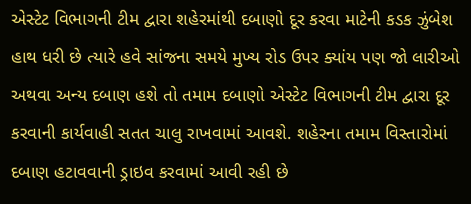એસ્ટેટ વિભાગની ટીમ દ્વારા શહેરમાંથી દબાણો દૂર કરવા માટેની કડક ઝુંબેશ હાથ ધરી છે ત્યારે હવે સાંજના સમયે મુખ્ય રોડ ઉપર ક્યાંય પણ જો લારીઓ અથવા અન્ય દબાણ હશે તો તમામ દબાણો એસ્ટેટ વિભાગની ટીમ દ્વારા દૂર કરવાની કાર્યવાહી સતત ચાલુ રાખવામાં આવશે. શહેરના તમામ વિસ્તારોમાં દબાણ હટાવવાની ડ્રાઇવ કરવામાં આવી રહી છે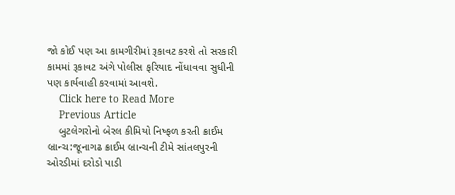જો કોઈ પણ આ કામગીરીમાં રૂકાવટ કરશે તો સરકારી કામમાં રૂકાવટ અંગે પોલીસ ફરિયાદ નોંધાવવા સુધીની પણ કાર્યવાહી કરવામાં આવશે.
    Click here to Read More
    Previous Article
    બુટલેગરોનો બેરલ કીમિયો નિષ્ફળ કરતી ક્રાઈમ બ્રાન્ચ:જૂનાગઢ ક્રાઈમ બ્રાન્ચની ટીમે સાંતલપુરની ઓરડીમાં દરોડો પાડી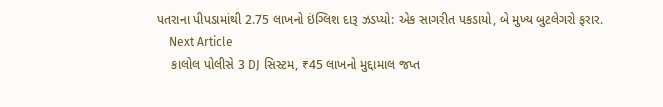પતરાના પીપડામાંથી 2.75 લાખનો ઇંગ્લિશ દારૂ ઝડપ્યો: એક સાગરીત પકડાયો, બે મુખ્ય બુટલેગરો ફરાર.
    Next Article
    કાલોલ પોલીસે 3 DJ સિસ્ટમ, ₹45 લાખનો મુદ્દામાલ જપ્ત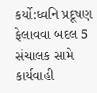કર્યો:ધ્વનિ પ્રદૂષણ ફેલાવવા બદલ 5 સંચાલક સામે કાર્યવાહી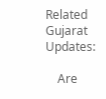Related Gujarat Updates:

    Are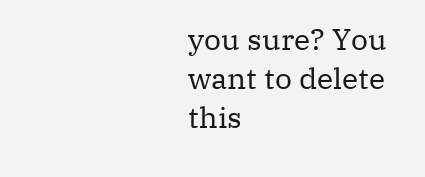you sure? You want to delete this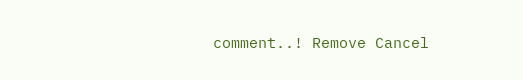comment..! Remove Cancel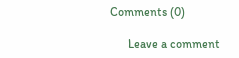Comments (0)

      Leave a comment